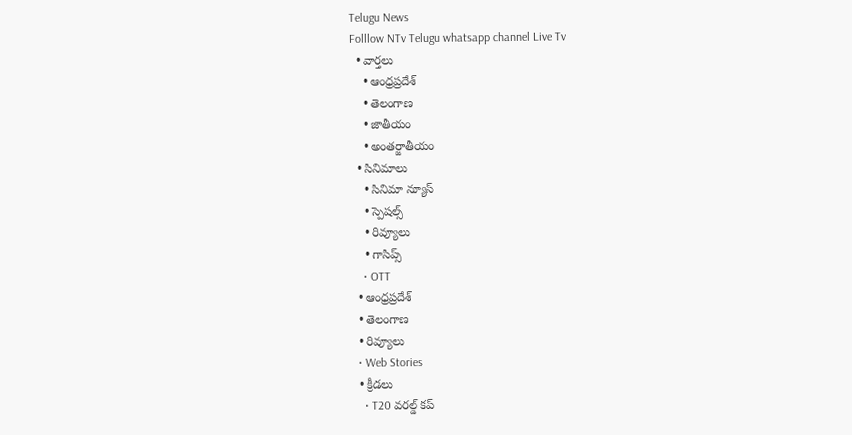Telugu News
Folllow NTv Telugu whatsapp channel Live Tv
  • వార్తలు
    • ఆంధ్రప్రదేశ్
    • తెలంగాణ
    • జాతీయం
    • అంతర్జాతీయం
  • సినిమాలు
    • సినిమా న్యూస్
    • స్పెషల్స్
    • రివ్యూలు
    • గాసిప్స్
    • OTT
  • ఆంధ్రప్రదేశ్
  • తెలంగాణ
  • రివ్యూలు
  • Web Stories
  • క్రీడలు
    • T20 వరల్డ్ కప్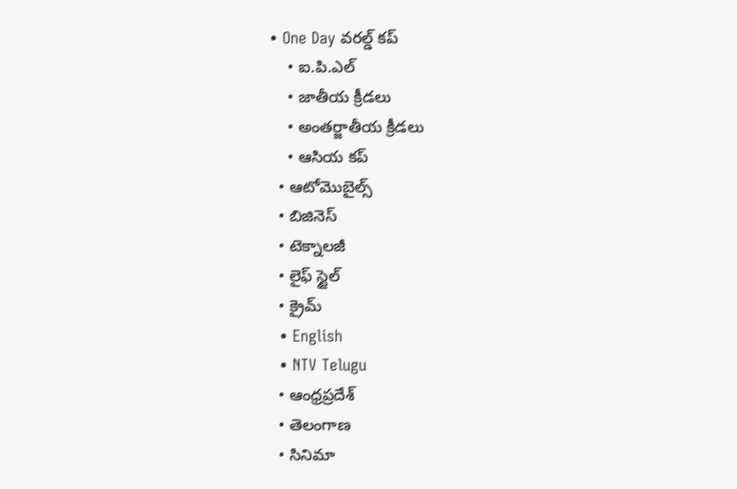• One Day వరల్డ్ కప్
    • ఐ.పి.ఎల్
    • జాతీయ క్రీడలు
    • అంతర్జాతీయ క్రీడలు
    • ఆసియ కప్
  • ఆటోమొబైల్స్
  • బిజినెస్‌
  • టెక్నాలజీ
  • లైఫ్ స్టైల్
  • క్రైమ్
  • English
  • NTV Telugu
  • ఆంధ్రప్రదేశ్
  • తెలంగాణ
  • సినిమా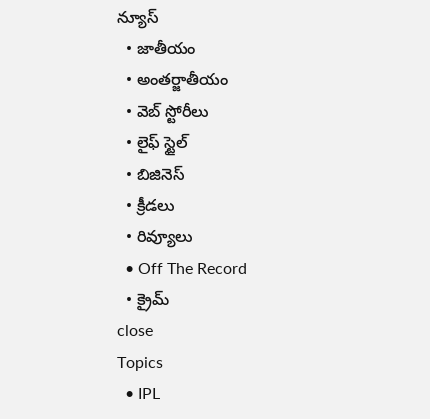న్యూస్
  • జాతీయం
  • అంతర్జాతీయం
  • వెబ్ స్టోరీలు
  • లైఫ్ స్టైల్
  • బిజినెస్‌
  • క్రీడలు
  • రివ్యూలు
  • Off The Record
  • క్రైమ్
close
Topics
  • IPL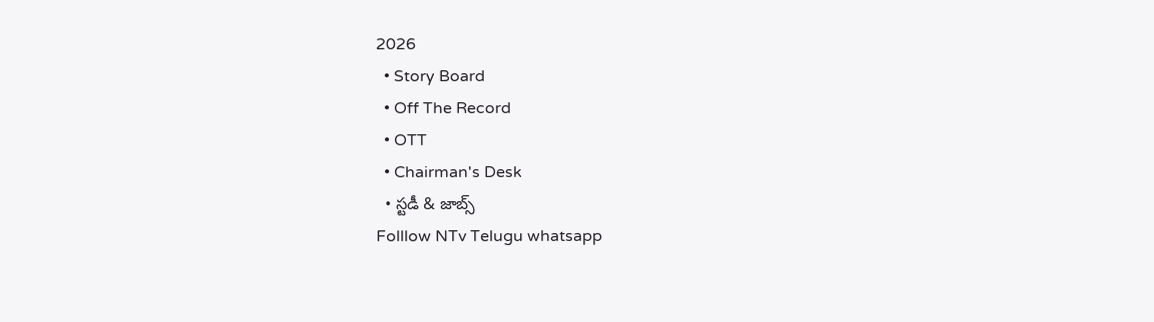2026
  • Story Board
  • Off The Record
  • OTT
  • Chairman's Desk
  • స్టడీ & జాబ్స్
Folllow NTv Telugu whatsapp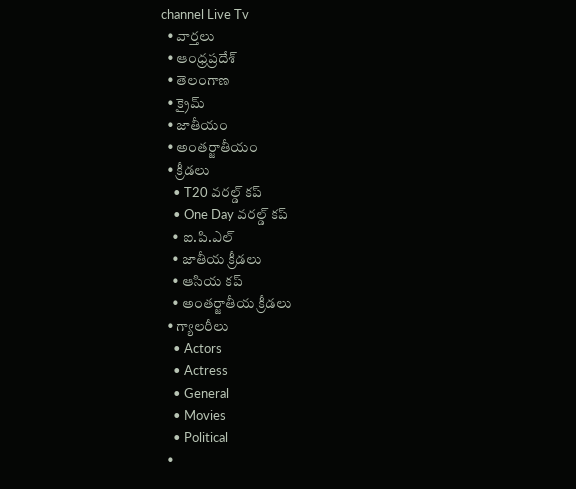channel Live Tv
  • వార్తలు
  • ఆంధ్రప్రదేశ్
  • తెలంగాణ
  • క్రైమ్
  • జాతీయం
  • అంతర్జాతీయం
  • క్రీడలు
    • T20 వరల్డ్ కప్
    • One Day వరల్డ్ కప్
    • ఐ.పి.ఎల్
    • జాతీయ క్రీడలు
    • ఆసియ కప్
    • అంతర్జాతీయ క్రీడలు
  • గ్యాలరీలు
    • Actors
    • Actress
    • General
    • Movies
    • Political
  •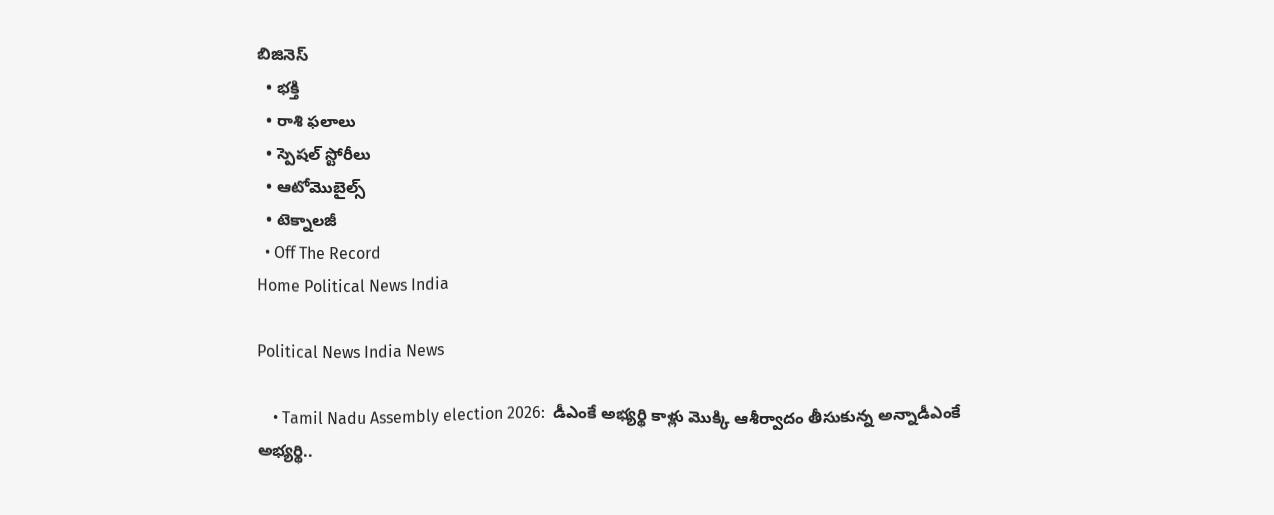బిజినెస్‌
  • భక్తి
  • రాశి ఫలాలు
  • స్పెషల్‌ స్టోరీలు
  • ఆటోమొబైల్స్
  • టెక్నాలజీ
  • Off The Record
Home Political News India

Political News India News

    • Tamil Nadu Assembly election 2026:  డీఎంకే అభ్యర్థి కాళ్లు మొక్కి ఆశీర్వాదం తీసుకున్న అన్నాడీఎంకే అభ్యర్థి..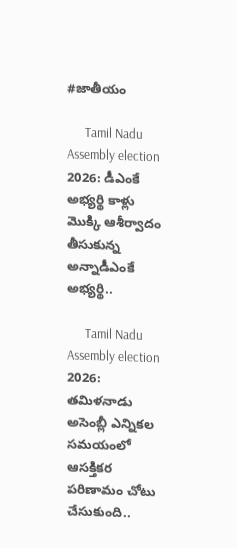#జాతీయం

      Tamil Nadu Assembly election 2026: డీఎంకే అభ్యర్థి కాళ్లు మొక్కి ఆశీర్వాదం తీసుకున్న అన్నాడీఎంకే అభ్యర్థి..

      Tamil Nadu Assembly election 2026: తమిళనాడు అసెంబ్లీ ఎన్నికల సమయంలో ఆసక్తికర పరిణామం చోటు చేసుకుంది..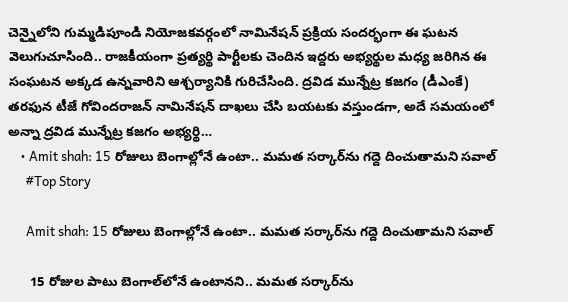చెన్నైలోని గుమ్మడిపూండి నియోజకవర్గంలో నామినేషన్ ప్రక్రియ సందర్భంగా ఈ ఘటన వెలుగుచూసింది.. రాజకీయంగా ప్రత్యర్థి పార్టీలకు చెందిన ఇద్దరు అభ్యర్థుల మధ్య జరిగిన ఈ సంఘటన అక్కడ ఉన్నవారిని ఆశ్చర్యానికి గురిచేసింది. ద్రవిడ మున్నేట్ర కజగం (డీఎంకే) తరఫున టీజే గోవిందరాజన్ నామినేషన్ దాఖలు చేసి బయటకు వస్తుండగా, అదే సమయంలో అన్నా ద్రవిడ మున్నేట్ర కజగం అభ్యర్థి…
    • Amit shah: 15 రోజులు బెంగాల్లోనే ఉంటా.. మమత సర్కార్‌ను గద్దె దించుతామని సవాల్
      #Top Story

      Amit shah: 15 రోజులు బెంగాల్లోనే ఉంటా.. మమత సర్కార్‌ను గద్దె దించుతామని సవాల్

      15 రోజుల పాటు బెంగాల్‌లోనే ఉంటానని.. మమత సర్కార్‌ను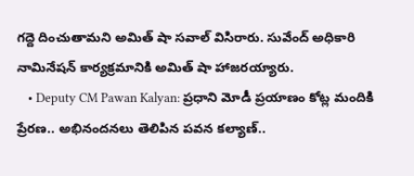గద్దె దించుతామని అమిత్ షా సవాల్ విసిరారు. సువేంద్ అధికారి నామినేషన్ కార్యక్రమానికి అమిత్ షా హాజరయ్యారు.
    • Deputy CM Pawan Kalyan: ప్రధాని మోడీ ప్రయాణం కోట్ల మందికి ప్రేరణ.. అభినందనలు తెలిపిన పవన కల్యాణ్‌..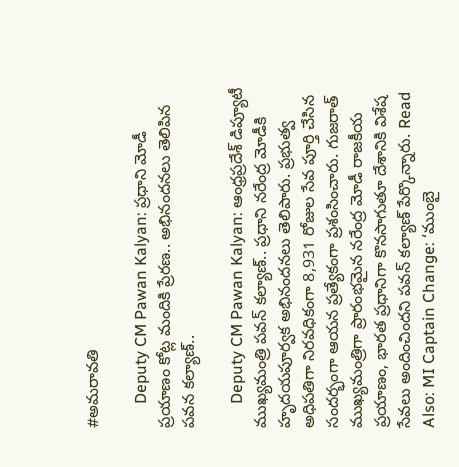#అమరావతి

      Deputy CM Pawan Kalyan: ప్రధాని మోడీ ప్రయాణం కోట్ల మందికి ప్రేరణ.. అభినందనలు తెలిపిన పవన కల్యాణ్‌..

      Deputy CM Pawan Kalyan: ఆంధ్రప్రదేశ్ డిప్యూటీ ముఖ్యమంత్రి పవన్‌ కల్యాణ్‌.. ప్రధాని నరేంద్ర మోడీకి హృదయపూర్వక అభినందనలు తెలిపారు. ప్రభుత్వ అధిపతిగా నిరవధికంగా 8,931 రోజుల సేవ పూర్తి చేసిన సందర్భంగా ఆయన ప్రత్యేకంగా ప్రశంసించారు. గుజరాత్ ముఖ్యమంత్రిగా ప్రారంభమైన నరేంద్ర మోడీ రాజకీయ ప్రయాణం, భారత ప్రధానిగా కొనసాగుతూ దేశానికి విశేష సేవలు అందించిందని పవన్ కల్యాణ్ పేర్కొన్నారు. Read Also: MI Captain Change: ‘ముంబై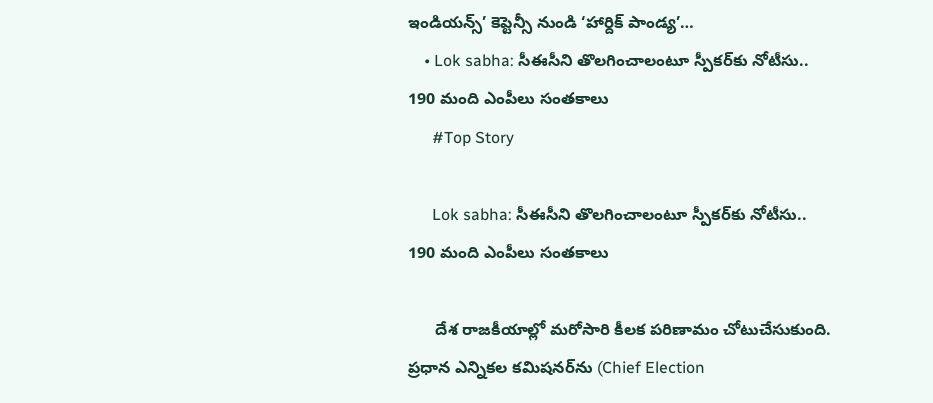ఇండియన్స్’ కెప్టెన్సీ నుండి ‘హార్దిక్ పాండ్య’…
    • Lok sabha: సీఈసీని తొలగించాలంటూ స్పీకర్‌కు నోటీసు.. 190 మంది ఎంపీలు సంతకాలు
      #Top Story

      Lok sabha: సీఈసీని తొలగించాలంటూ స్పీకర్‌కు నోటీసు.. 190 మంది ఎంపీలు సంతకాలు

      దేశ రాజకీయాల్లో మరోసారి కీలక పరిణామం చోటుచేసుకుంది. ప్రధాన ఎన్నికల కమిషనర్‌ను (Chief Election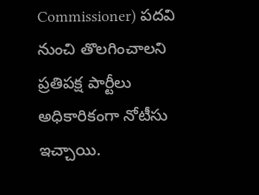Commissioner) పదవి నుంచి తొలగించాలని ప్రతిపక్ష పార్టీలు అధికారికంగా నోటీసు ఇచ్చాయి.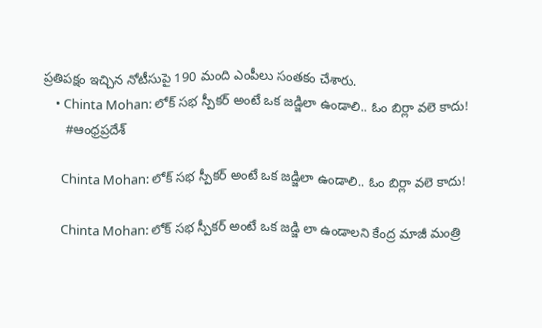ప్రతిపక్షం ఇచ్చిన నోటీసుపై 190 మంది ఎంపీలు సంతకం చేశారు.
    • Chinta Mohan: లోక్ సభ స్పీకర్ అంటే ఒక జడ్జిలా ఉండాలి.. ఓం బిర్లా వలె కాదు!
      #ఆంధ్రప్రదేశ్

      Chinta Mohan: లోక్ సభ స్పీకర్ అంటే ఒక జడ్జిలా ఉండాలి.. ఓం బిర్లా వలె కాదు!

      Chinta Mohan: లోక్ సభ స్పీకర్ అంటే ఒక జడ్జి లా ఉండాలని కేంద్ర మాజీ మంత్రి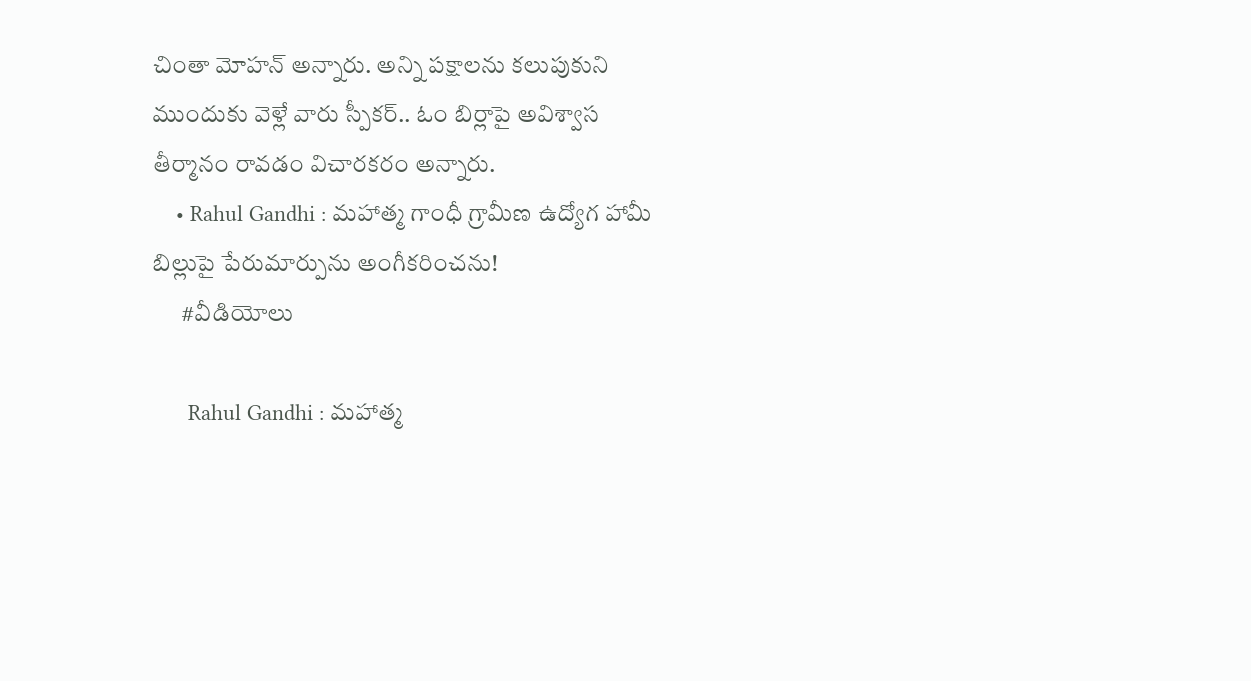చింతా మోహన్ అన్నారు. అన్ని పక్షాలను కలుపుకుని ముందుకు వెళ్లే వారు స్పీకర్.. ఓం బిర్లాపై అవిశ్వాస తీర్మానం రావడం విచారకరం అన్నారు.
    • Rahul Gandhi : మహాత్మ గాంధీ గ్రామీణ ఉద్యోగ హామీ బిల్లుపై పేరుమార్పును అంగీకరించను!
      #వీడియోలు

      Rahul Gandhi : మహాత్మ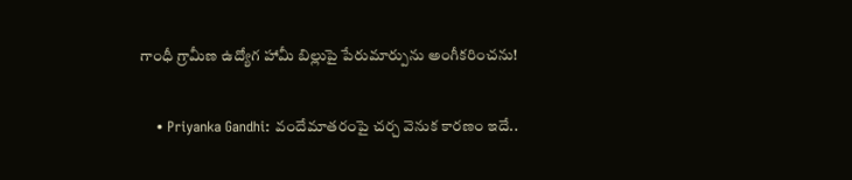గాంధీ గ్రామీణ ఉద్యోగ హామీ బిల్లుపై పేరుమార్పును అంగీకరించను!

    • Priyanka Gandhi: వందేమాతరంపై చర్చ వెనుక కారణం ఇదే..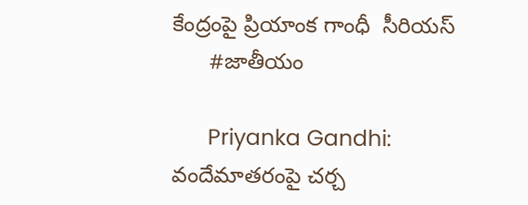కేంద్రంపై ప్రియాంక గాంధీ  సీరియస్
      #జాతీయం

      Priyanka Gandhi: వందేమాతరంపై చర్చ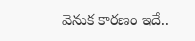వెనుక కారణం ఇదే..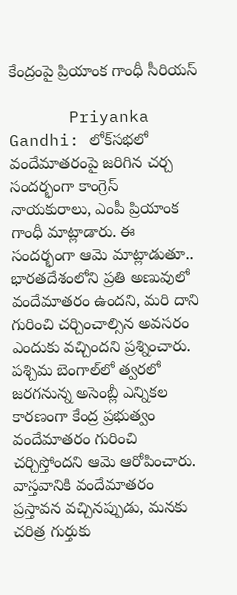కేంద్రంపై ప్రియాంక గాంధీ సీరియస్

      Priyanka Gandhi: లోక్‌సభలో వందేమాతరంపై జరిగిన చర్చ సందర్భంగా కాంగ్రెస్ నాయకురాలు, ఎంపీ ప్రియాంక గాంధీ మాట్లాడారు. ఈ సందర్భంగా ఆమె మాట్లాడుతూ.. భారతదేశంలోని ప్రతి అణువులో వందేమాతరం ఉందని, మరి దాని గురించి చర్చించాల్సిన అవసరం ఎందుకు వచ్చిందని ప్రశ్నించారు. పశ్చిమ బెంగాల్‌లో త్వరలో జరగనున్న అసెంబ్లీ ఎన్నికల కారణంగా కేంద్ర ప్రభుత్వం వందేమాతరం గురించి చర్చిస్తోందని ఆమె ఆరోపించారు. వాస్తవానికి వందేమాతరం ప్రస్తావన వచ్చినప్పుడు, మనకు చరిత్ర గుర్తుకు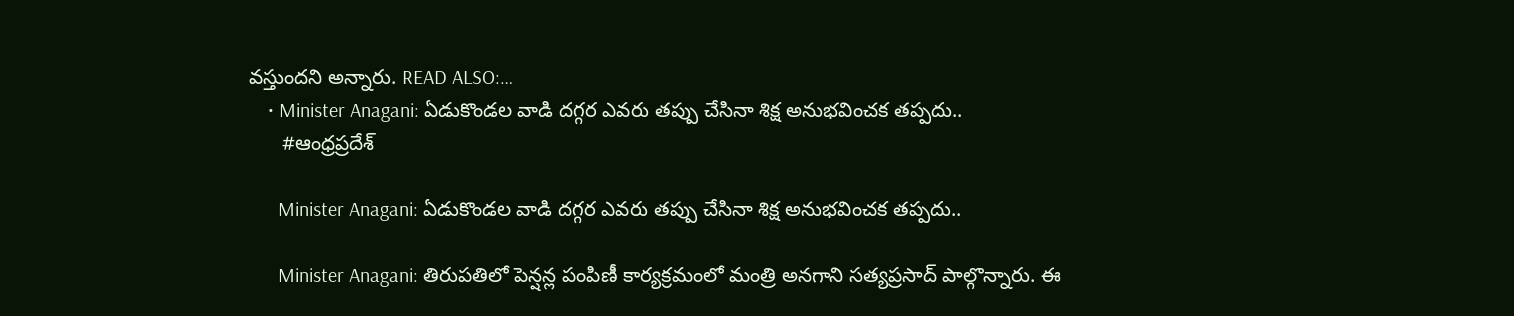వస్తుందని అన్నారు. READ ALSO:…
    • Minister Anagani: ఏడుకొండల వాడి దగ్గర ఎవరు తప్పు చేసినా శిక్ష అనుభవించక తప్పదు..
      #ఆంధ్రప్రదేశ్

      Minister Anagani: ఏడుకొండల వాడి దగ్గర ఎవరు తప్పు చేసినా శిక్ష అనుభవించక తప్పదు..

      Minister Anagani: తిరుపతిలో పెన్షన్ల పంపిణీ కార్యక్రమంలో మంత్రి అనగాని సత్యప్రసాద్ పాల్గొన్నారు. ఈ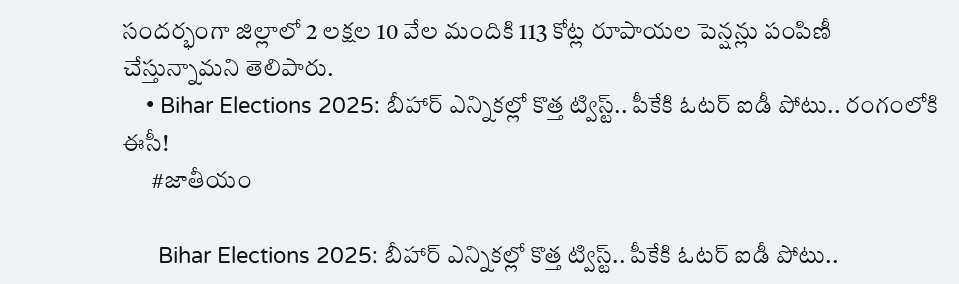సందర్భంగా జిల్లాలో 2 లక్షల 10 వేల మందికి 113 కోట్ల రూపాయల పెన్షన్లు పంపిణీ చేస్తున్నామని తెలిపారు.
    • Bihar Elections 2025: బీహార్ ఎన్నికల్లో కొత్త ట్విస్ట్.. పీకేకి ఓటర్ ఐడీ పోటు.. రంగంలోకి ఈసీ!
      #జాతీయం

      Bihar Elections 2025: బీహార్ ఎన్నికల్లో కొత్త ట్విస్ట్.. పీకేకి ఓటర్ ఐడీ పోటు..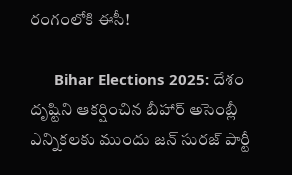రంగంలోకి ఈసీ!

      Bihar Elections 2025: దేశం దృష్టిని ఆకర్షించిన బీహార్ అసెంబ్లీ ఎన్నికలకు ముందు జన్ సురజ్ పార్టీ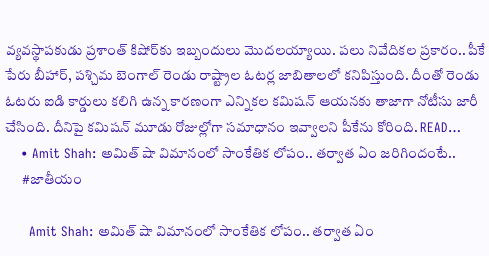వ్యవస్థాపకుడు ప్రశాంత్ కిషోర్‌కు ఇబ్బందులు మొదలయ్యాయి. పలు నివేదికల ప్రకారం.. పీకే పేరు బీహార్, పశ్చిమ బెంగాల్ రెండు రాష్ట్రాల ఓటర్ల జాబితాలలో కనిపిస్తుంది. దీంతో రెండు ఓటరు ఐడి కార్డులు కలిగి ఉన్న కారణంగా ఎన్నికల కమిషన్ ఆయనకు తాజాగా నోటీసు జారీ చేసింది. దీనిపై కమిషన్ మూడు రోజుల్లోగా సమాధానం ఇవ్వాలని పీకేను కోరింది. READ…
    • Amit Shah: అమిత్ షా విమానంలో సాంకేతిక లోపం.. తర్వాత ఏం జరిగిందంటే..
      #జాతీయం

      Amit Shah: అమిత్ షా విమానంలో సాంకేతిక లోపం.. తర్వాత ఏం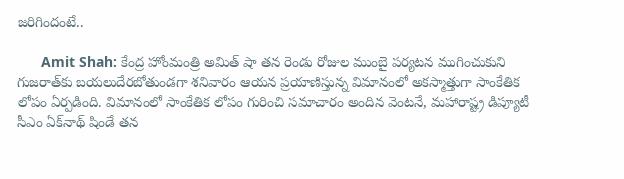జరిగిందంటే..

      Amit Shah: కేంద్ర హోంమంత్రి అమిత్ షా తన రెండు రోజుల ముంబై పర్యటన ముగించుకుని గుజరాత్‌కు బయలుదేరబోతుండగా శనివారం ఆయన ప్రయాణిస్తున్న విమానంలో అకస్మాత్తుగా సాంకేతిక లోపం ఏర్పడింది. విమానంలో సాంకేతిక లోపం గురించి సమాచారం అందిన వెంటనే, మహారాష్ట్ర డిప్యూటీ సీఎం ఏక్‌నాథ్ షిండే తన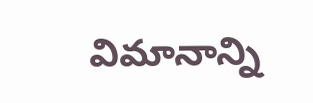విమానాన్ని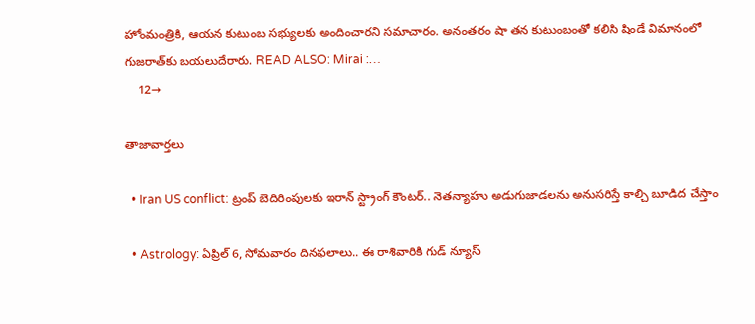హోంమంత్రికి, ఆయన కుటుంబ సభ్యులకు అందించారని సమాచారం. అనంతరం షా తన కుటుంబంతో కలిసి షిండే విమానంలో గుజరాత్‌కు బయలుదేరారు. READ ALSO: Mirai :…
    12→

తాజావార్తలు

  • Iran US conflict: ట్రంప్ బెదిరింపులకు ఇరాన్ స్ట్రాంగ్ కౌంటర్.. నెతన్యాహు అడుగుజాడలను అనుసరిస్తే కాల్చి బూడిద చేస్తాం

  • Astrology: ఏప్రిల్‌ 6, సోమవారం దినఫలాలు.. ఈ రాశివారికి గుడ్ న్యూస్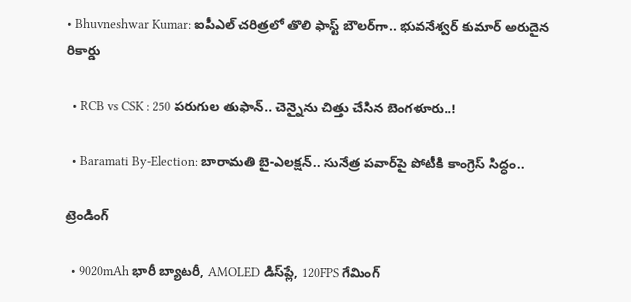• Bhuvneshwar Kumar: ఐపీఎల్ చరిత్రలో తొలి ఫాస్ట్ బౌలర్‌గా.. భువనేశ్వర్ కుమార్ అరుదైన రికార్డు

  • RCB vs CSK : 250 పరుగుల తుఫాన్.. చెన్నైను చిత్తు చేసిన బెంగళూరు..!

  • Baramati By-Election: బారామతి బై-ఎలక్షన్.. సునేత్ర పవార్‌పై పోటీకి కాంగ్రెస్ సిద్ధం..

ట్రెండింగ్‌

  • 9020mAh భారీ బ్యాటరీ, AMOLED డిస్‌ప్లే, 120FPS గేమింగ్‌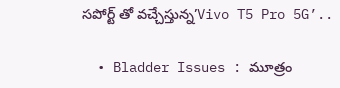సపోర్ట్ తో వచ్చేస్తున్న’Vivo T5 Pro 5G’..

  • Bladder Issues : మూత్రం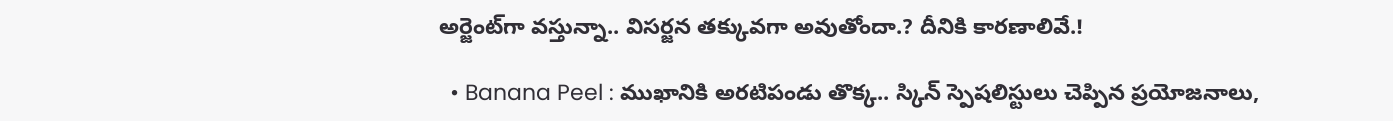అర్జెంట్‌గా వస్తున్నా.. విసర్జన తక్కువగా అవుతోందా.? దీనికి కారణాలివే.!

  • Banana Peel : ముఖానికి అరటిపండు తొక్క.. స్కిన్ స్పెషలిస్టులు చెప్పిన ప్రయోజనాలు,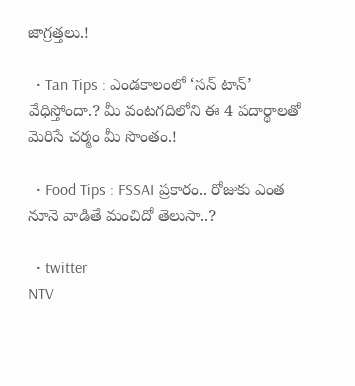జాగ్రత్తలు.!

  • Tan Tips : ఎండకాలంలో ‘సన్ టాన్’ వేధిస్తోందా.? మీ వంటగదిలోని ఈ 4 పదార్థాలతో మెరిసే చర్మం మీ సొంతం.!

  • Food Tips : FSSAI ప్రకారం.. రోజుకు ఎంత నూనె వాడితే మంచిదో తెలుసా..?

  • twitter
NTV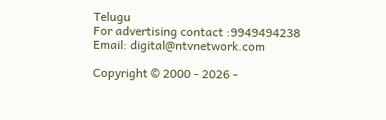Telugu
For advertising contact :9949494238
Email: digital@ntvnetwork.com

Copyright © 2000 - 2026 -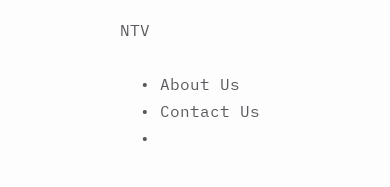NTV

  • About Us
  • Contact Us
  •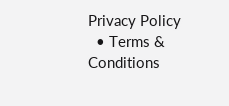Privacy Policy
  • Terms & Conditions